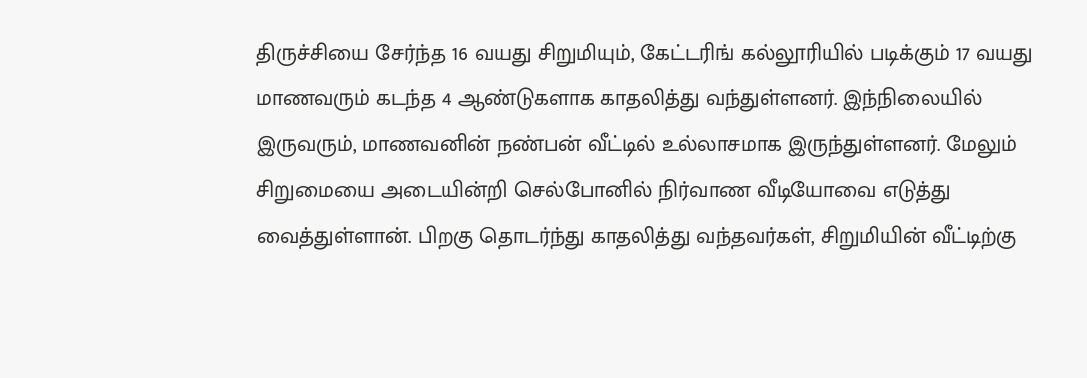திருச்சியை சேர்ந்த 16 வயது சிறுமியும், கேட்டரிங் கல்லூரியில் படிக்கும் 17 வயது மாணவரும் கடந்த 4 ஆண்டுகளாக காதலித்து வந்துள்ளனர். இந்நிலையில் இருவரும், மாணவனின் நண்பன் வீட்டில் உல்லாசமாக இருந்துள்ளனர். மேலும் சிறுமையை அடையின்றி செல்போனில் நிர்வாண வீடியோவை எடுத்து வைத்துள்ளான். பிறகு தொடர்ந்து காதலித்து வந்தவர்கள், சிறுமியின் வீட்டிற்கு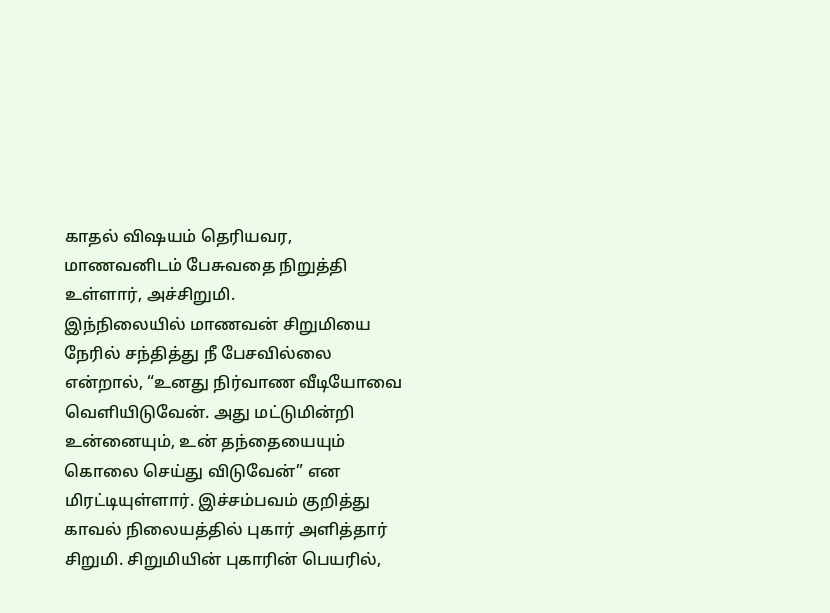காதல் விஷயம் தெரியவர, மாணவனிடம் பேசுவதை நிறுத்தி உள்ளார், அச்சிறுமி.
இந்நிலையில் மாணவன் சிறுமியை நேரில் சந்தித்து நீ பேசவில்லை என்றால், “உனது நிர்வாண வீடியோவை வெளியிடுவேன். அது மட்டுமின்றி உன்னையும், உன் தந்தையையும் கொலை செய்து விடுவேன்” என மிரட்டியுள்ளார். இச்சம்பவம் குறித்து காவல் நிலையத்தில் புகார் அளித்தார் சிறுமி. சிறுமியின் புகாரின் பெயரில்,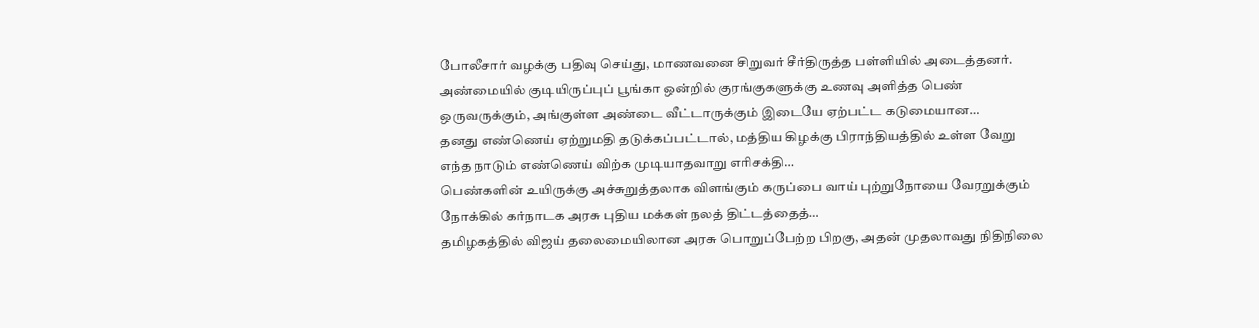போலீசார் வழக்கு பதிவு செய்து, மாணவனை சிறுவர் சீர்திருத்த பள்ளியில் அடைத்தனர்.
அண்மையில் குடியிருப்புப் பூங்கா ஒன்றில் குரங்குகளுக்கு உணவு அளித்த பெண் ஒருவருக்கும், அங்குள்ள அண்டை வீட்டாருக்கும் இடையே ஏற்பட்ட கடுமையான…
தனது எண்ணெய் ஏற்றுமதி தடுக்கப்பட்டால், மத்திய கிழக்கு பிராந்தியத்தில் உள்ள வேறு எந்த நாடும் எண்ணெய் விற்க முடியாதவாறு எரிசக்தி…
பெண்களின் உயிருக்கு அச்சுறுத்தலாக விளங்கும் கருப்பை வாய் புற்றுநோயை வேரறுக்கும் நோக்கில் கர்நாடக அரசு புதிய மக்கள் நலத் திட்டத்தைத்…
தமிழகத்தில் விஜய் தலைமையிலான அரசு பொறுப்பேற்ற பிறகு, அதன் முதலாவது நிதிநிலை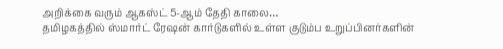அறிக்கை வரும் ஆகஸ்ட் 5-ஆம் தேதி காலை…
தமிழகத்தில் ஸ்மார்ட் ரேஷன் கார்டுகளில் உள்ள குடும்ப உறுப்பினர்களின்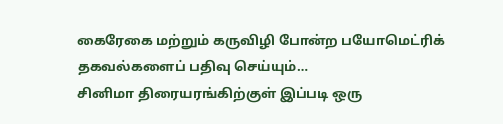கைரேகை மற்றும் கருவிழி போன்ற பயோமெட்ரிக் தகவல்களைப் பதிவு செய்யும்…
சினிமா திரையரங்கிற்குள் இப்படி ஒரு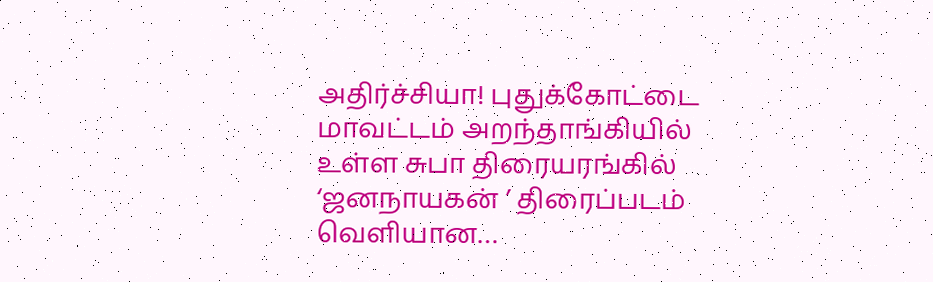அதிர்ச்சியா! புதுக்கோட்டை மாவட்டம் அறந்தாங்கியில் உள்ள சுபா திரையரங்கில் ‘ஜனநாயகன் ’ திரைப்படம் வெளியான…